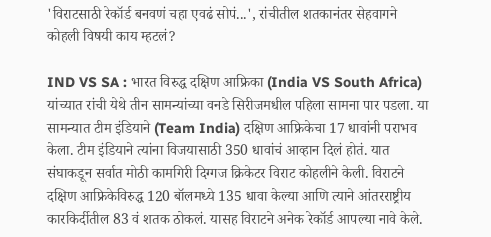'विराटसाठी रेकॉर्ड बनवणं चहा एवढं सोपं...', रांचीतील शतकानंतर सेहवागने कोहली विषयी काय म्हटलं?

IND VS SA : भारत विरुद्ध दक्षिण आफ्रिका (India VS South Africa) यांच्यात रांची येथे तीन सामन्यांच्या वनडे सिरीजमधील पहिला सामना पार पडला. या सामन्यात टीम इंडियाने (Team India) दक्षिण आफ्रिकेचा 17 धावांनी पराभव केला. टीम इंडियाने त्यांना विजयासाठी 350 धावांचं आव्हान दिलं होतं. यात संघाकडून सर्वात मोठी कामगिरी दिग्गज क्रिकेटर विराट कोहलीने केली. विराटने दक्षिण आफ्रिकेविरुद्ध 120 बॉलमध्ये 135 धावा केल्या आणि त्याने आंतरराष्ट्रीय कारकिर्दीतील 83 वं शतक ठोकलं. यासह विराटने अनेक रेकॉर्ड आपल्या नावे केले.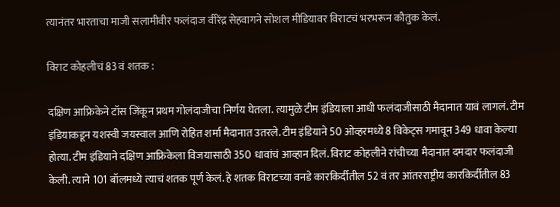त्यानंतर भारताचा माजी सलामीवीर फलंदाज वीरेंद्र सेहवागने सोशल मीडियावर विराटचं भरभरून कौतुक केलं.

विराट कोहलीचं 83 वं शतक :

दक्षिण आफ्रिकेने टॉस जिंकून प्रथम गोलंदाजीचा निर्णय घेतला. त्यामुळे टीम इंडियाला आधी फलंदाजीसाठी मैदानात यावं लागलं. टीम इंडियाकडून यशस्वी जयस्वाल आणि रोहित शर्मा मैदानात उतरले. टीम इंडियाने 50 ओव्हरमध्ये 8 विकेट्स गमावून 349 धावा केल्या होत्या. टीम इंडियाने दक्षिण आफ्रिकेला विजयासाठी 350 धावांचं आव्हान दिलं. विराट कोहलीने रांचीच्या मैदानात दमदार फलंदाजी केली. त्याने 101 बॉलमध्ये त्याचं शतक पूर्ण केलं. हे शतक विराटच्या वनडे कारकिर्दीतील 52 वं तर आंतरराष्ट्रीय कारकिर्दीतील 83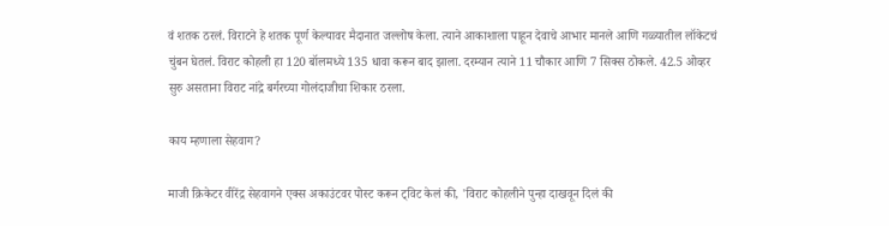वं शतक ठरलं. विराटने हे शतक पूर्ण केल्यावर मैदानात जल्लोष केला. त्याने आकाशाला पाहून देवाचे आभार मानले आणि गळ्यातील लॉकेटचं चुंबन घेतलं. विराट कोहली हा 120 बॉलमध्ये 135 धावा करून बाद झाला. दरम्यान त्याने 11 चौकार आणि 7 सिक्स ठोकले. 42.5 ओव्हर सुरु असताना विराट नांद्रे बर्गरच्या गोलंदाजीचा शिकार ठरला.

काय म्हणाला सेहवाग?

माजी क्रिकेटर वीरेंद्र सेहवागने एक्स अकाउंटवर पोस्ट करून ट्विट केलं की, 'विराट कोहलीने पुन्हा दाखवून दिलं की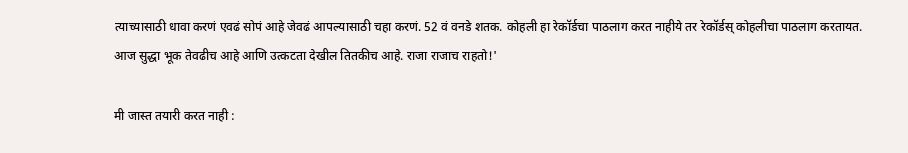त्याच्यासाठी धावा करणं एवढं सोपं आहे जेवढं आपल्यासाठी चहा करणं. 52 वं वनडे शतक. कोहली हा रेकॉर्डचा पाठलाग करत नाहीये तर रेकॉर्डस् कोहलीचा पाठलाग करतायत. आज सुद्धा भूक तेवढीच आहे आणि उत्कटता देखील तितकीच आहे. राजा राजाच राहतो!'

मी जास्त तयारी करत नाही :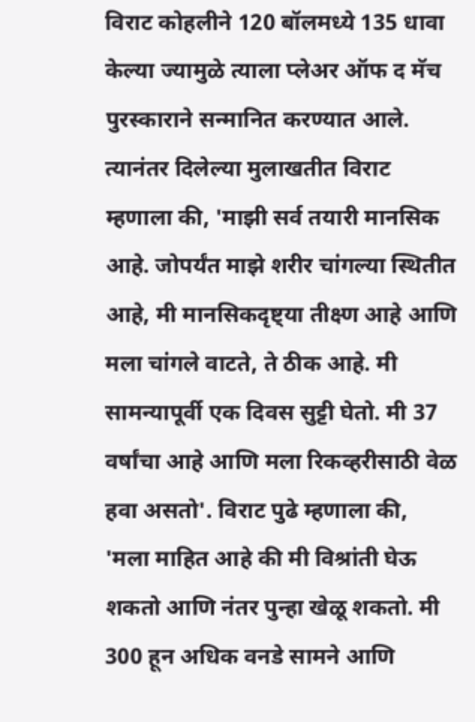विराट कोहलीने 120 बॉलमध्ये 135 धावा केल्या ज्यामुळे त्याला प्लेअर ऑफ द मॅच पुरस्काराने सन्मानित करण्यात आले. त्यानंतर दिलेल्या मुलाखतीत विराट म्हणाला की, 'माझी सर्व तयारी मानसिक आहे. जोपर्यंत माझे शरीर चांगल्या स्थितीत आहे, मी मानसिकदृष्ट्या तीक्ष्ण आहे आणि मला चांगले वाटते, ते ठीक आहे. मी सामन्यापूर्वी एक दिवस सुट्टी घेतो. मी 37 वर्षांचा आहे आणि मला रिकव्हरीसाठी वेळ हवा असतो'. विराट पुढे म्हणाला की, 'मला माहित आहे की मी विश्रांती घेऊ शकतो आणि नंतर पुन्हा खेळू शकतो. मी 300 हून अधिक वनडे सामने आणि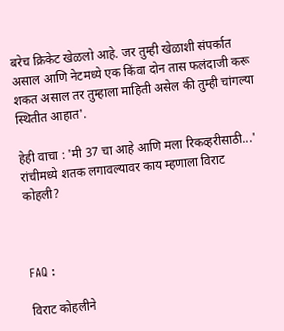बरेच क्रिकेट खेळलो आहे. जर तुम्ही खेळाशी संपर्कात असाल आणि नेटमध्ये एक किंवा दोन तास फलंदाजी करू शकत असाल तर तुम्हाला माहिती असेल की तुम्ही चांगल्या स्थितीत आहात'.

हेही वाचा : 'मी 37 चा आहे आणि मला रिकव्हरीसाठी...' रांचीमध्ये शतक लगावल्यावर काय म्हणाला विराट कोहली?



FAQ :

विराट कोहलीने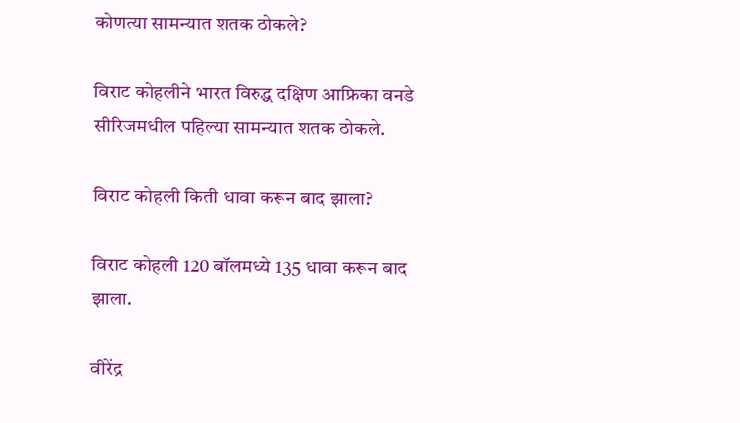कोणत्या सामन्यात शतक ठोकले?

विराट कोहलीने भारत विरुद्ध दक्षिण आफ्रिका वनडे सीरिजमधील पहिल्या सामन्यात शतक ठोकले.

विराट कोहली किती धावा करून बाद झाला?

विराट कोहली 120 बॉलमध्ये 135 धावा करून बाद झाला.

वीरेंद्र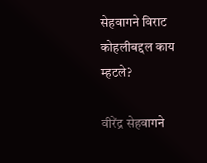सेहवागने विराट कोहलीबद्दल काय म्हटले?

वीरेंद्र सेहवागने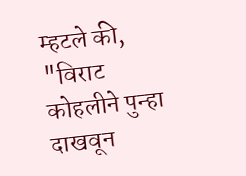म्हटले की, "विराट कोहलीने पुन्हा दाखवून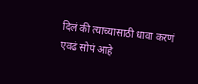दिलं की त्याच्यासाठी धावा करणं एवढं सोपं आहे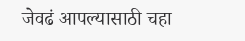जेवढं आपल्यासाठी चहा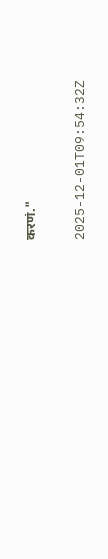करणं."

2025-12-01T09:54:32Z